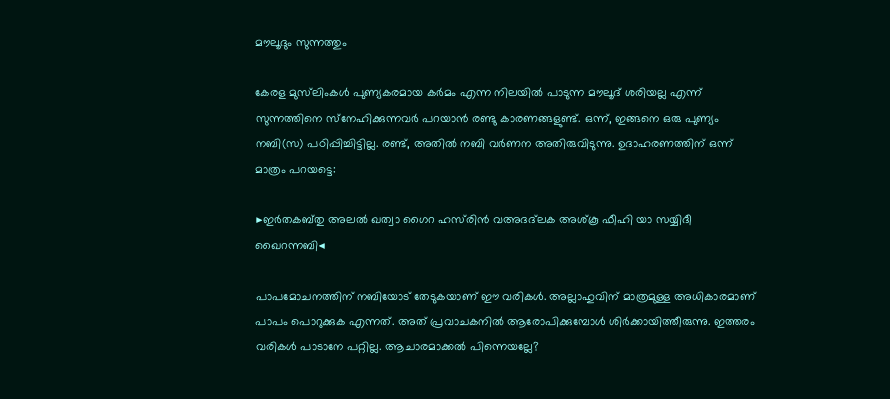മൗലൂദും സുന്നത്തും

കേരള മുസ്‌ലിംകള്‍ പുണ്യകരമായ കര്‍മം എന്ന നിലയില്‍ പാടുന്ന മൗലൂദ്‌ ശരിയല്ല എന്ന്‌ സുന്നത്തിനെ സ്‌നേഹിക്കുന്നവര്‍ പറയാന്‍ രണ്ടു കാരണങ്ങളുണ്ട്‌. ഒന്ന്‌, ഇങ്ങനെ ഒരു പുണ്യം നബി(സ) പഠിപ്പിച്ചിട്ടില്ല. രണ്ട്‌, അതില്‍ നബി വര്‍ണന അതിരുവിടുന്നു. ഉദാഹരണത്തിന്‌ ഒന്ന്‌ മാത്രം പറയട്ടെ:

▶ഇര്‍തകബ്‌തു അലല്‍ ഖത്വാ ഗൈറ ഹസ്‌രിന്‍ വഅദദ്‌ലക അശ്‌കൂ ഫീഹി യാ സയ്യിദീ ഖൈറന്നബി◀

പാപമോചനത്തിന്‌ നബിയോട്‌ തേടുകയാണ്‌ ഈ വരികള്‍. അല്ലാഹുവിന്‌ മാത്രമുള്ള അധികാരമാണ്‌ പാപം പൊറുക്കുക എന്നത്‌. അത്‌ പ്രവാചകനില്‍ ആരോപിക്കുമ്പോള്‍ ശിര്‍ക്കായിത്തീരുന്നു. ഇത്തരം വരികള്‍ പാടാനേ പറ്റില്ല. ആചാരമാക്കല്‍ പിന്നെയല്ലേ?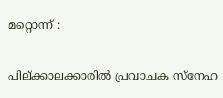മറ്റൊന്ന് :

പില്‌ക്കാലക്കാരില്‍ പ്രവാചക സ്‌നേഹ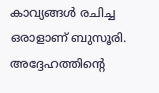കാവ്യങ്ങള്‍ രചിച്ച ഒരാളാണ്‌ ബുസൂരി. അദ്ദേഹത്തിന്റെ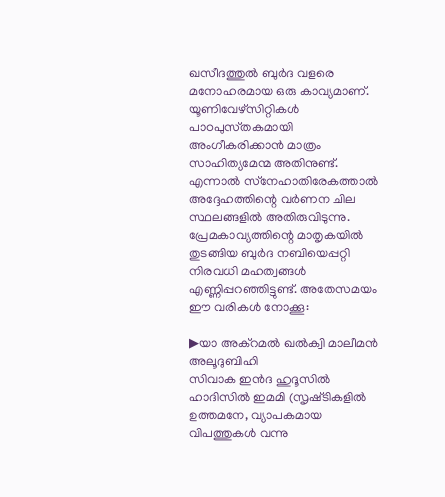ഖസീദത്തുല്‍ ബുര്‍ദ വളരെ മനോഹരമായ ഒരു കാവ്യമാണ്‌. യൂണിവേഴ്‌സിറ്റികള്‍ പാഠപുസ്‌തകമായി അംഗീകരിക്കാന്‍ മാത്രം സാഹിത്യമേന്മ അതിനുണ്ട്‌. എന്നാല്‍ സ്‌നേഹാതിരേകത്താല്‍ അദ്ദേഹത്തിന്റെ വര്‍ണന ചില സ്ഥലങ്ങളില്‍ അതിരുവിടുന്നു. പ്രേമകാവ്യത്തിന്റെ മാതൃകയില്‍ തുടങ്ങിയ ബുര്‍ദ നബിയെപ്പറ്റി നിരവധി മഹത്വങ്ങള്‍ എണ്ണിപ്പറഞ്ഞിട്ടുണ്ട്‌. അതേസമയം ഈ വരികള്‍ നോക്കൂ:

▶യാ അക്‌റമല്‍ ഖല്‍ക്വി മാലീമന്‍ അലൂദുബിഹി
സിവാക ഇന്‍ദ ഹുദൂസില്‍ ഹാദിസില്‍ ഇമമി (സൃഷ്‌ടികളില്‍ ഉത്തമനേ, വ്യാപകമായ വിപത്തുകള്‍ വന്നു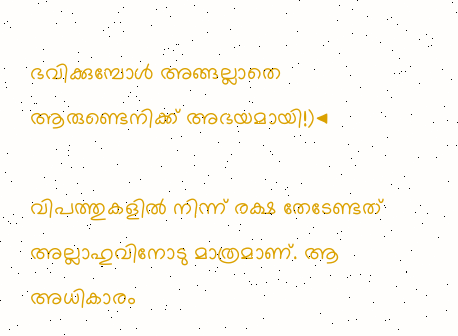ഭവിക്കുമ്പോള്‍ അങ്ങല്ലാതെ ആരുണ്ടെനിക്ക്‌ അഭയമായി!)◀

വിപത്തുകളില്‍ നിന്ന്‌ രക്ഷ തേടേണ്ടത്‌ അല്ലാഹുവിനോടു മാത്രമാണ്‌. ആ അധികാരം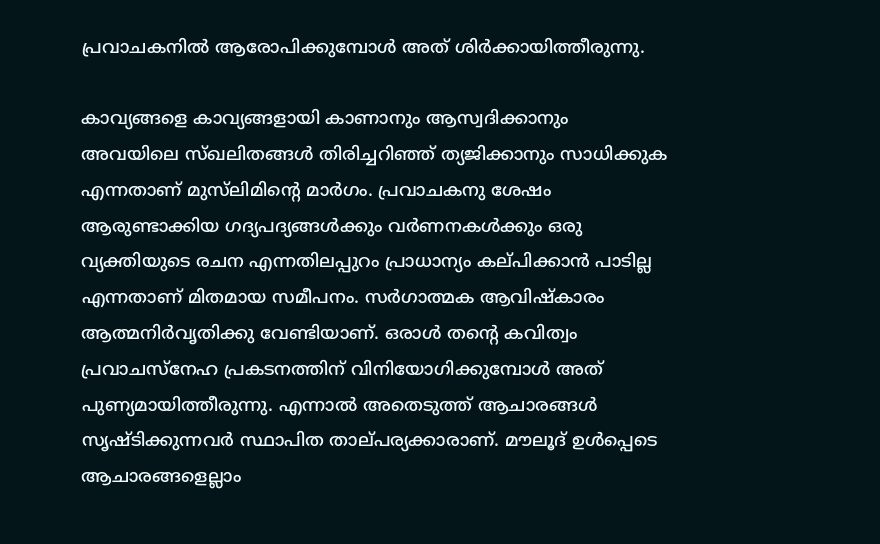പ്രവാചകനില്‍ ആരോപിക്കുമ്പോള്‍ അത്‌ ശിര്‍ക്കായിത്തീരുന്നു.

കാവ്യങ്ങളെ കാവ്യങ്ങളായി കാണാനും ആസ്വദിക്കാനും അവയിലെ സ്‌ഖലിതങ്ങള്‍ തിരിച്ചറിഞ്ഞ്‌ ത്യജിക്കാനും സാധിക്കുക എന്നതാണ്‌ മുസ്‌ലിമിന്റെ മാര്‍ഗം. പ്രവാചകനു ശേഷം ആരുണ്ടാക്കിയ ഗദ്യപദ്യങ്ങള്‍ക്കും വര്‍ണനകള്‍ക്കും ഒരു വ്യക്തിയുടെ രചന എന്നതിലപ്പുറം പ്രാധാന്യം കല്‌പിക്കാന്‍ പാടില്ല എന്നതാണ്‌ മിതമായ സമീപനം. സര്‍ഗാത്മക ആവിഷ്‌കാരം ആത്മനിര്‍വൃതിക്കു വേണ്ടിയാണ്‌. ഒരാള്‍ തന്റെ കവിത്വം പ്രവാചസ്‌നേഹ പ്രകടനത്തിന്‌ വിനിയോഗിക്കുമ്പോള്‍ അത്‌ പുണ്യമായിത്തീരുന്നു. എന്നാല്‍ അതെടുത്ത്‌ ആചാരങ്ങള്‍ സൃഷ്‌ടിക്കുന്നവര്‍ സ്ഥാപിത താല്‌പര്യക്കാരാണ്‌. മൗലൂദ്‌ ഉള്‍പ്പെടെ ആചാരങ്ങളെല്ലാം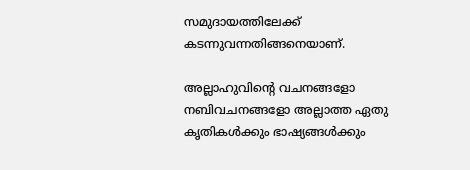സമുദായത്തിലേക്ക്‌ കടന്നുവന്നതിങ്ങനെയാണ്‌.

അല്ലാഹുവിന്റെ വചനങ്ങളോ നബിവചനങ്ങളോ അല്ലാത്ത ഏതു കൃതികള്‍ക്കും ഭാഷ്യങ്ങള്‍ക്കും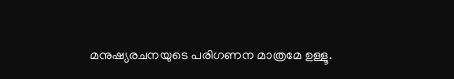മനുഷ്യരചനയുടെ പരിഗണന മാത്രമേ ഉള്ളൂ.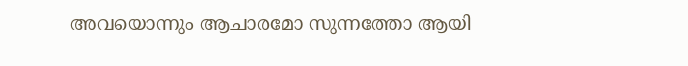അവയൊന്നും ആചാരമോ സുന്നത്തോ ആയി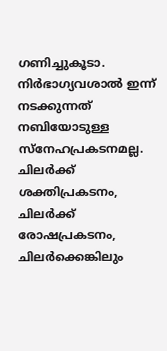ഗണിച്ചുകൂടാ. നിര്‍ഭാഗ്യവശാല്‍ ഇന്ന്‌ നടക്കുന്നത്‌ നബിയോടുള്ള സ്‌നേഹപ്രകടനമല്ല. ചിലര്‍ക്ക്‌ ശക്തിപ്രകടനം, ചിലര്‍ക്ക്‌ രോഷപ്രകടനം, ചിലര്‍ക്കെങ്കിലും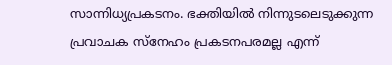സാന്നിധ്യപ്രകടനം. ഭക്തിയില്‍ നിന്നുടലെടുക്കുന്ന പ്രവാചക സ്‌നേഹം പ്രകടനപരമല്ല എന്ന്‌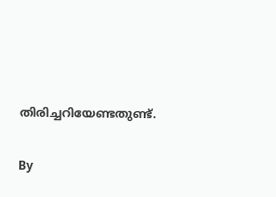തിരിച്ചറിയേണ്ടതുണ്ട്‌.

By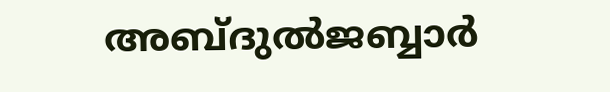അബ്‌ദുല്‍ജബ്ബാര്‍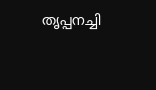തൃപ്പനച്ചി